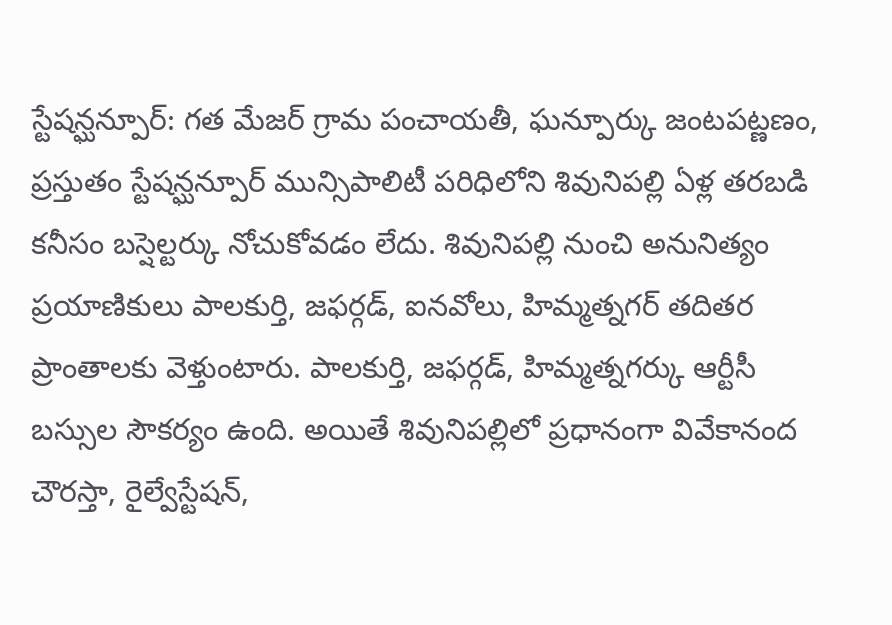స్టేషన్ఘన్పూర్: గత మేజర్ గ్రామ పంచాయతీ, ఘన్పూర్కు జంటపట్ణణం, ప్రస్తుతం స్టేషన్ఘన్పూర్ మున్సిపాలిటీ పరిధిలోని శివునిపల్లి ఏళ్ల తరబడి కనీసం బస్షెల్టర్కు నోచుకోవడం లేదు. శివునిపల్లి నుంచి అనునిత్యం ప్రయాణికులు పాలకుర్తి, జఫర్గడ్, ఐనవోలు, హిమ్మత్నగర్ తదితర ప్రాంతాలకు వెళ్తుంటారు. పాలకుర్తి, జఫర్గడ్, హిమ్మత్నగర్కు ఆర్టీసీ బస్సుల సౌకర్యం ఉంది. అయితే శివునిపల్లిలో ప్రధానంగా వివేకానంద చౌరస్తా, రైల్వేస్టేషన్,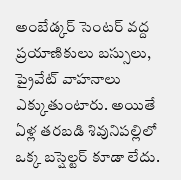అంబేడ్కర్ సెంటర్ వద్ద ప్రయాణికులు బస్సులు, ప్రైవేట్ వాహనాలు ఎక్కుతుంటారు. అయితే ఏళ్ల తరబడి శివునిపల్లిలో ఒక్క బస్షెల్టర్ కూడా లేదు.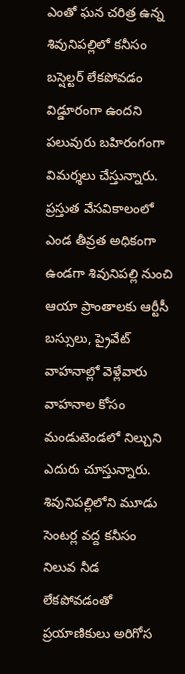ఎంతో ఘన చరిత్ర ఉన్న శివునిపల్లిలో కనీసం బస్షెల్టర్ లేకపోవడం విడ్డూరంగా ఉందని పలువురు బహిరంగంగా విమర్శలు చేస్తున్నారు. ప్రస్తుత వేసవికాలంలో ఎండ తీవ్రత అధికంగా ఉండగా శివునిపల్లి నుంచి ఆయా ప్రాంతాలకు ఆర్టీసీ బస్సులు, ప్రైవేట్ వాహనాల్లో వెళ్లేవారు వాహనాల కోసం మండుటెండలో నిల్చుని ఎదురు చూస్తున్నారు. శివునిపల్లిలోని మూడు సెంటర్ల వద్ద కనీసం నిలువ నీడ లేకపోవడంతో ప్రయాణికులు అరిగోస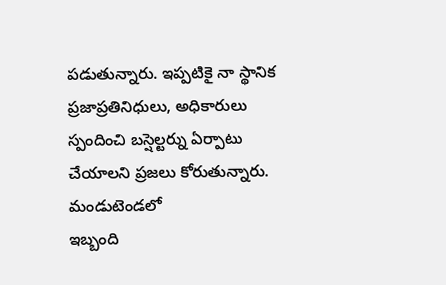పడుతున్నారు. ఇప్పటికై నా స్థానిక ప్రజాప్రతినిధులు, అధికారులు స్పందించి బస్షెల్టర్ను ఏర్పాటు చేయాలని ప్రజలు కోరుతున్నారు.
మండుటెండలో
ఇబ్బంది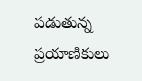పడుతున్న ప్రయాణికులు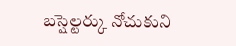బస్షెల్టర్కు నోచుకుని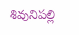శివునిపల్లి